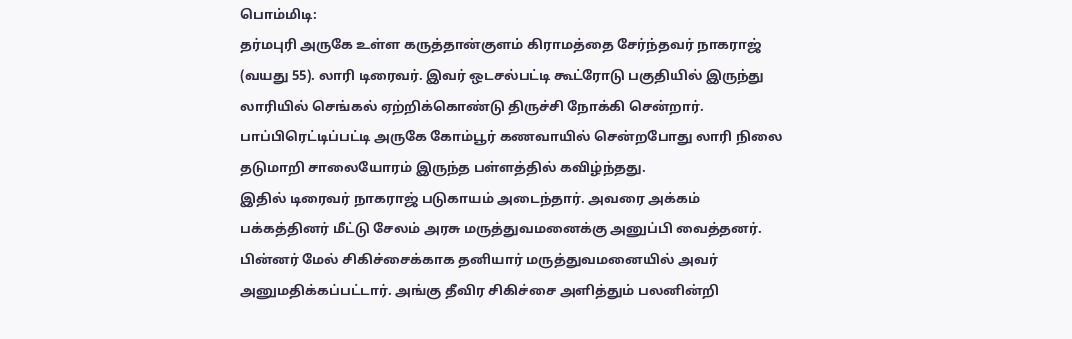பொம்மிடி:
தர்மபுரி அருகே உள்ள கருத்தான்குளம் கிராமத்தை சேர்ந்தவர் நாகராஜ் (வயது 55). லாரி டிரைவர். இவர் ஒடசல்பட்டி கூட்ரோடு பகுதியில் இருந்து லாரியில் செங்கல் ஏற்றிக்கொண்டு திருச்சி நோக்கி சென்றார். பாப்பிரெட்டிப்பட்டி அருகே கோம்பூர் கணவாயில் சென்றபோது லாரி நிலை தடுமாறி சாலையோரம் இருந்த பள்ளத்தில் கவிழ்ந்தது.
இதில் டிரைவர் நாகராஜ் படுகாயம் அடைந்தார். அவரை அக்கம் பக்கத்தினர் மீட்டு சேலம் அரசு மருத்துவமனைக்கு அனுப்பி வைத்தனர். பின்னர் மேல் சிகிச்சைக்காக தனியார் மருத்துவமனையில் அவர் அனுமதிக்கப்பட்டார். அங்கு தீவிர சிகிச்சை அளித்தும் பலனின்றி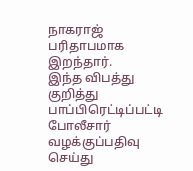நாகராஜ் பரிதாபமாக இறந்தார்.
இந்த விபத்து குறித்து பாப்பிரெட்டிப்பட்டி போலீசார் வழக்குப்பதிவு செய்து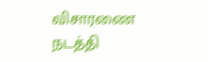விசாரணை நடத்தி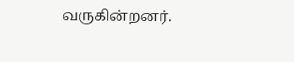வருகின்றனர்.